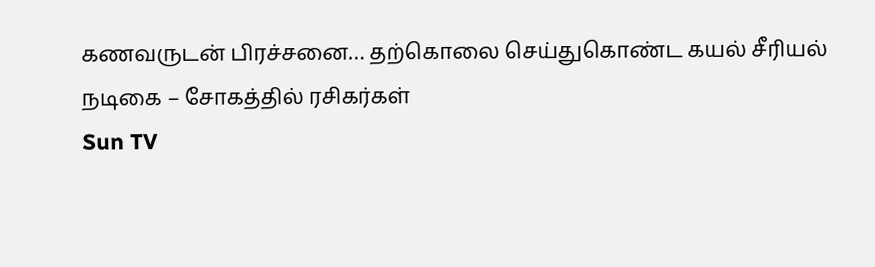கணவருடன் பிரச்சனை… தற்கொலை செய்துகொண்ட கயல் சீரியல் நடிகை – சோகத்தில் ரசிகர்கள்
Sun TV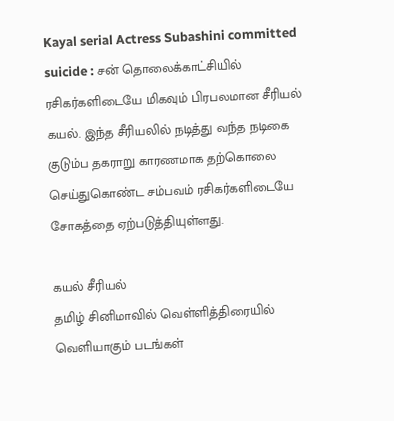Kayal serial Actress Subashini committed suicide : சன் தொலைக்காட்சியில் ரசிகர்களிடையே மிகவும் பிரபலமான சீரியல் கயல். இந்த சீரியலில் நடித்து வந்த நடிகை குடும்ப தகராறு காரணமாக தற்கொலை செய்துகொண்ட சம்பவம் ரசிகர்களிடையே சோகத்தை ஏற்படுத்தியுள்ளது.

கயல் சீரியல்
தமிழ் சினிமாவில் வெள்ளித்திரையில் வெளியாகும் படங்கள்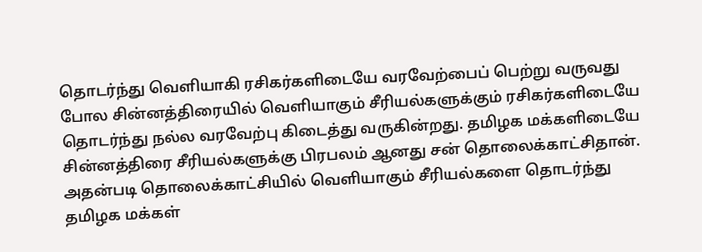தொடர்ந்து வெளியாகி ரசிகர்களிடையே வரவேற்பைப் பெற்று வருவது போல சின்னத்திரையில் வெளியாகும் சீரியல்களுக்கும் ரசிகர்களிடையே தொடர்ந்து நல்ல வரவேற்பு கிடைத்து வருகின்றது. தமிழக மக்களிடையே சின்னத்திரை சீரியல்களுக்கு பிரபலம் ஆனது சன் தொலைக்காட்சிதான். அதன்படி தொலைக்காட்சியில் வெளியாகும் சீரியல்களை தொடர்ந்து தமிழக மக்கள்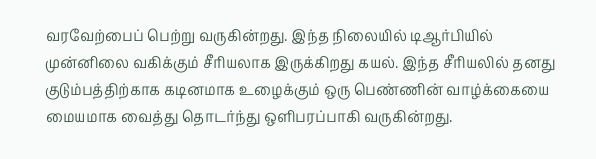வரவேற்பைப் பெற்று வருகின்றது. இந்த நிலையில் டிஆர்பியில் முன்னிலை வகிக்கும் சீரியலாக இருக்கிறது கயல். இந்த சீரியலில் தனது குடும்பத்திற்காக கடினமாக உழைக்கும் ஒரு பெண்ணின் வாழ்க்கையை மையமாக வைத்து தொடர்ந்து ஒளிபரப்பாகி வருகின்றது.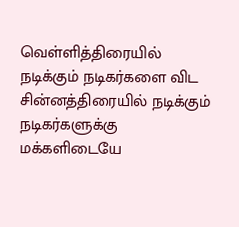வெள்ளித்திரையில் நடிக்கும் நடிகர்களை விட சின்னத்திரையில் நடிக்கும் நடிகர்களுக்கு மக்களிடையே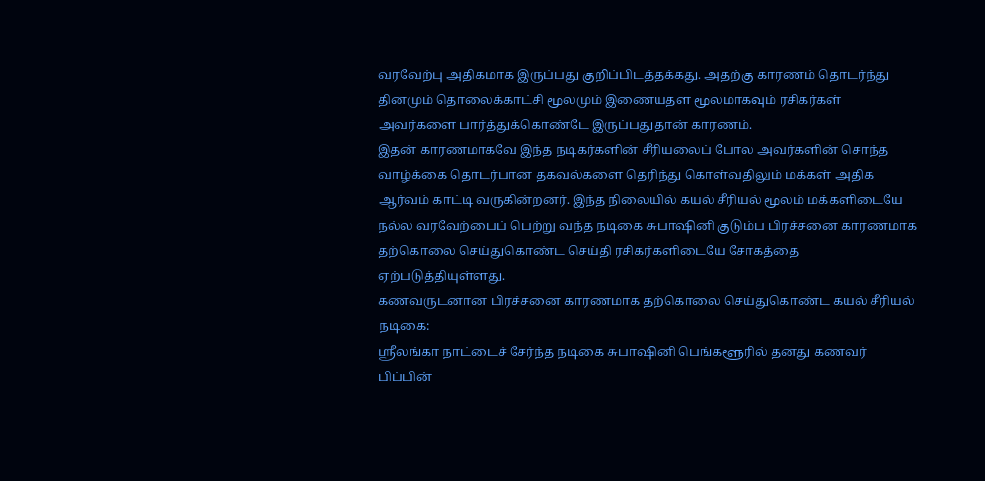வரவேற்பு அதிகமாக இருப்பது குறிப்பிடத்தக்கது. அதற்கு காரணம் தொடர்ந்து தினமும் தொலைக்காட்சி மூலமும் இணையதள மூலமாகவும் ரசிகர்கள் அவர்களை பார்த்துக்கொண்டே இருப்பதுதான் காரணம்.
இதன் காரணமாகவே இந்த நடிகர்களின் சீரியலைப் போல அவர்களின் சொந்த வாழ்க்கை தொடர்பான தகவல்களை தெரிந்து கொள்வதிலும் மக்கள் அதிக ஆர்வம் காட்டி வருகின்றனர். இந்த நிலையில் கயல் சீரியல் மூலம் மக்களிடையே நல்ல வரவேற்பைப் பெற்று வந்த நடிகை சுபாஷினி குடும்ப பிரச்சனை காரணமாக தற்கொலை செய்துகொண்ட செய்தி ரசிகர்களிடையே சோகத்தை ஏற்படுத்தியுள்ளது.
கணவருடனான பிரச்சனை காரணமாக தற்கொலை செய்துகொண்ட கயல் சீரியல் நடிகை:
ஸ்ரீலங்கா நாட்டைச் சேர்ந்த நடிகை சுபாஷினி பெங்களூரில் தனது கணவர் பிப்பின்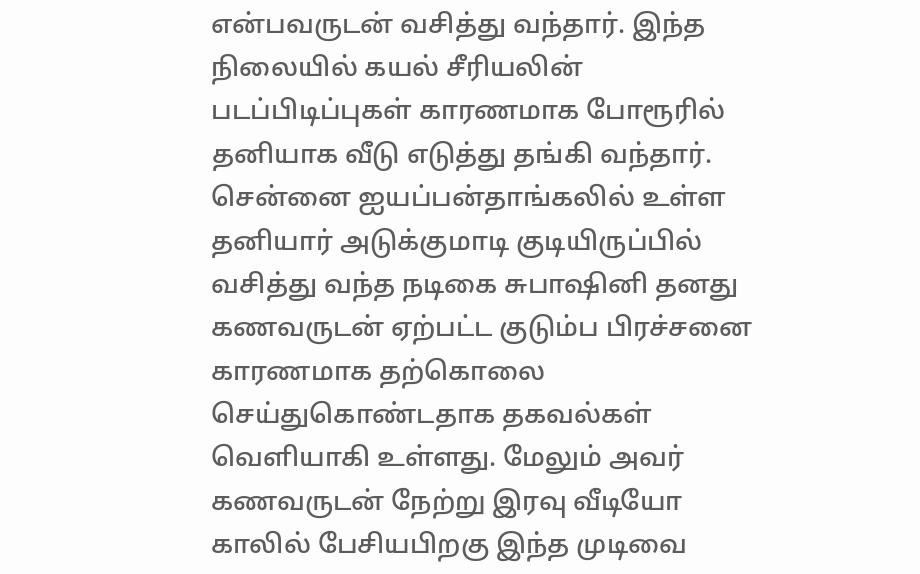என்பவருடன் வசித்து வந்தார். இந்த நிலையில் கயல் சீரியலின் படப்பிடிப்புகள் காரணமாக போரூரில் தனியாக வீடு எடுத்து தங்கி வந்தார். சென்னை ஐயப்பன்தாங்கலில் உள்ள தனியார் அடுக்குமாடி குடியிருப்பில் வசித்து வந்த நடிகை சுபாஷினி தனது கணவருடன் ஏற்பட்ட குடும்ப பிரச்சனை காரணமாக தற்கொலை செய்துகொண்டதாக தகவல்கள் வெளியாகி உள்ளது. மேலும் அவர் கணவருடன் நேற்று இரவு வீடியோ காலில் பேசியபிறகு இந்த முடிவை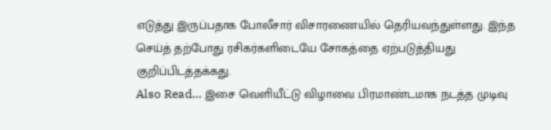எடுத்து இருப்பதாக போலீசார் விசாரணையில் தெரியவந்துள்ளது. இந்த செய்த் தற்போது ரசிகர்களிடையே சோகத்தை ஏற்படுத்தியது குறிப்பிடத்தக்கது.
Also Read… இசை வெளியீட்டு விழாவை பிரமாண்டமாக நடத்த முடிவு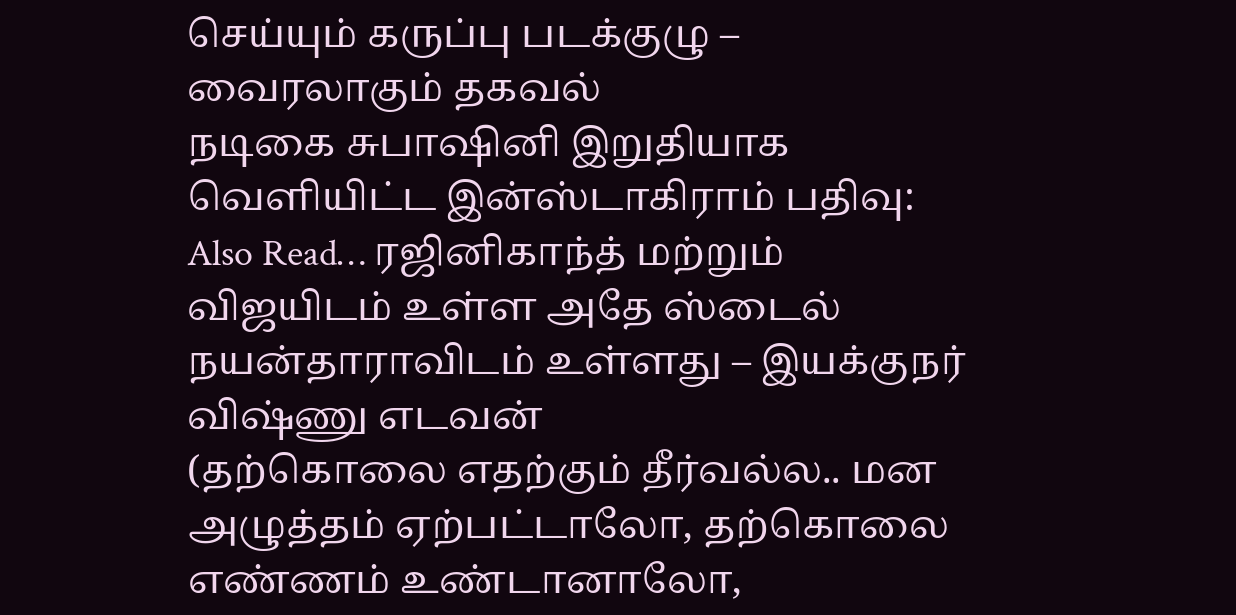செய்யும் கருப்பு படக்குழு – வைரலாகும் தகவல்
நடிகை சுபாஷினி இறுதியாக வெளியிட்ட இன்ஸ்டாகிராம் பதிவு:
Also Read… ரஜினிகாந்த் மற்றும் விஜயிடம் உள்ள அதே ஸ்டைல் நயன்தாராவிடம் உள்ளது – இயக்குநர் விஷ்ணு எடவன்
(தற்கொலை எதற்கும் தீர்வல்ல.. மன அழுத்தம் ஏற்பட்டாலோ, தற்கொலை எண்ணம் உண்டானாலோ,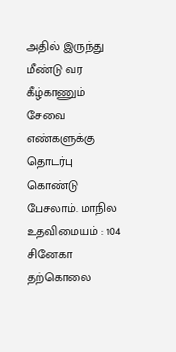அதில் இருந்து மீண்டு வர கீழ்காணும் சேவை எண்களுக்கு தொடர்பு கொண்டு பேசலாம். மாநில உதவிமையம் : 104
சினேகா தற்கொலை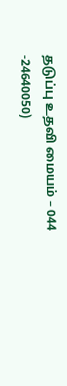தடுப்பு உதவி மையம் – 044 -24640050)